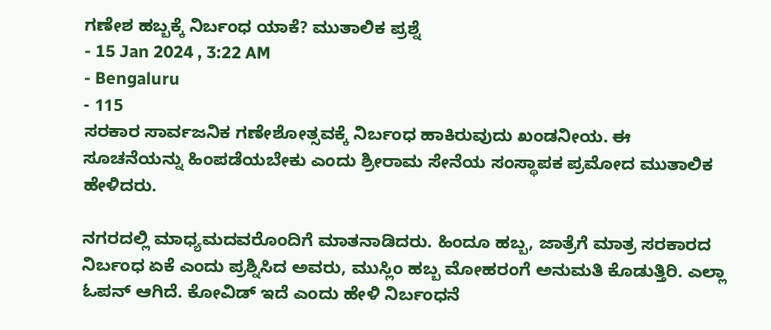ಗಣೇಶ ಹಬ್ಬಕ್ಕೆ ನಿರ್ಬಂಧ ಯಾಕೆ? ಮುತಾಲಿಕ ಪ್ರಶ್ನೆ
- 15 Jan 2024 , 3:22 AM
- Bengaluru
- 115
ಸರಕಾರ ಸಾರ್ವಜನಿಕ ಗಣೇಶೋತ್ಸವಕ್ಕೆ ನಿರ್ಬಂಧ ಹಾಕಿರುವುದು ಖಂಡನೀಯ. ಈ ಸೂಚನೆಯನ್ನು ಹಿಂಪಡೆಯಬೇಕು ಎಂದು ಶ್ರೀರಾಮ ಸೇನೆಯ ಸಂಸ್ಥಾಪಕ ಪ್ರಮೋದ ಮುತಾಲಿಕ ಹೇಳಿದರು.

ನಗರದಲ್ಲಿ ಮಾಧ್ಯಮದವರೊಂದಿಗೆ ಮಾತನಾಡಿದರು. ಹಿಂದೂ ಹಬ್ಬ, ಜಾತ್ರೆಗೆ ಮಾತ್ರ ಸರಕಾರದ ನಿರ್ಬಂಧ ಏಕೆ ಎಂದು ಪ್ರಶ್ನಿಸಿದ ಅವರು, ಮುಸ್ಲಿಂ ಹಬ್ಬ ಮೋಹರಂಗೆ ಅನುಮತಿ ಕೊಡುತ್ತಿರಿ. ಎಲ್ಲಾ ಓಪನ್ ಆಗಿದೆ. ಕೋವಿಡ್ ಇದೆ ಎಂದು ಹೇಳಿ ನಿರ್ಬಂಧನೆ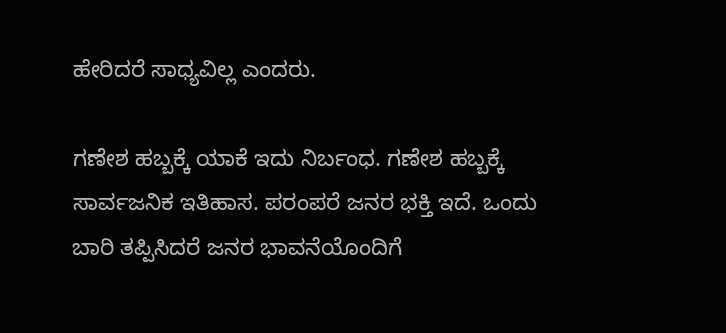ಹೇರಿದರೆ ಸಾಧ್ಯವಿಲ್ಲ ಎಂದರು.

ಗಣೇಶ ಹಬ್ಬಕ್ಕೆ ಯಾಕೆ ಇದು ನಿರ್ಬಂಧ. ಗಣೇಶ ಹಬ್ಬಕ್ಕೆ ಸಾರ್ವಜನಿಕ ಇತಿಹಾಸ. ಪರಂಪರೆ ಜನರ ಭಕ್ತಿ ಇದೆ. ಒಂದು ಬಾರಿ ತಪ್ಪಿಸಿದರೆ ಜನರ ಭಾವನೆಯೊಂದಿಗೆ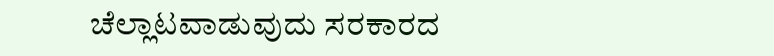ಚೆಲ್ಲಾಟವಾಡುವುದು ಸರಕಾರದ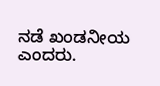ನಡೆ ಖಂಡನೀಯ ಎಂದರು.